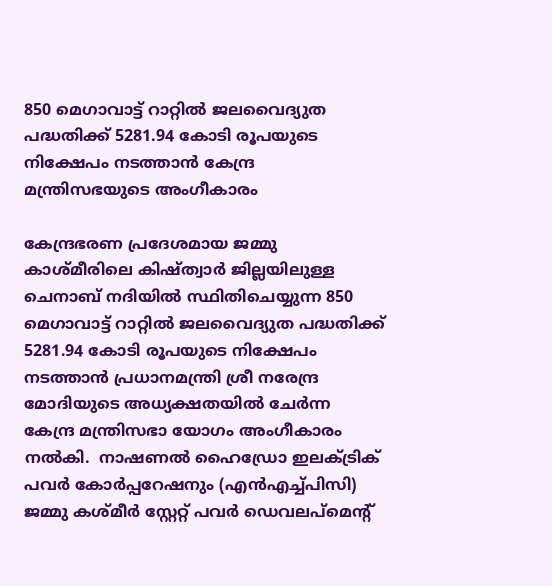850 മെഗാവാട്ട് റാറ്റിൽ ജലവൈദ്യുത പദ്ധതിക്ക് 5281.94 കോടി രൂപയുടെ നിക്ഷേപം നടത്താൻ കേന്ദ്ര മന്ത്രിസഭയുടെ അംഗീകാരം

കേന്ദ്രഭരണ പ്രദേശമായ ജമ്മു കാശ്മീരിലെ കിഷ്ത്വാർ ജില്ലയിലുള്ള ചെനാബ് നദിയിൽ സ്ഥിതിചെയ്യുന്ന 850 മെഗാവാട്ട് റാറ്റിൽ ജലവൈദ്യുത പദ്ധതിക്ക് 5281.94 കോടി രൂപയുടെ നിക്ഷേപം നടത്താൻ പ്രധാനമന്ത്രി ശ്രീ നരേന്ദ്ര മോദിയുടെ അധ്യക്ഷതയിൽ ചേർന്ന കേന്ദ്ര മന്ത്രിസഭാ യോഗം അംഗീകാരം നൽകി.  നാഷണൽ ഹൈഡ്രോ ഇലക്ട്രിക് പവർ കോർപ്പറേഷനും (എൻ‌എച്ച്‌പി‌സി) ജമ്മു കശ്മീർ സ്റ്റേറ്റ് പവർ ഡെവലപ്‌മെന്റ്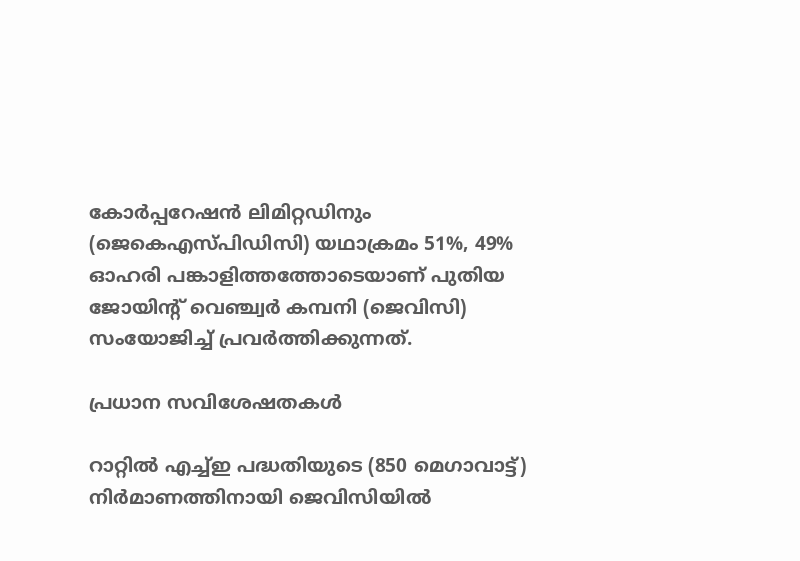കോർപ്പറേഷൻ ലിമിറ്റഡിനും (ജെ‌കെ‌എസ്‌പി‌ഡി‌സി) യഥാക്രമം 51%, 49% ഓഹരി പങ്കാളിത്തത്തോടെയാണ് പുതിയ ജോയിന്റ് വെഞ്ച്വർ കമ്പനി (ജെ‌വി‌സി) സംയോജിച്ച് പ്രവർത്തിക്കുന്നത്.

പ്രധാന സവിശേഷതകൾ

റാറ്റിൽ എച്ച്ഇ പദ്ധതിയുടെ (850 മെഗാവാട്ട്) നിർമാണത്തിനായി ജെവിസിയിൽ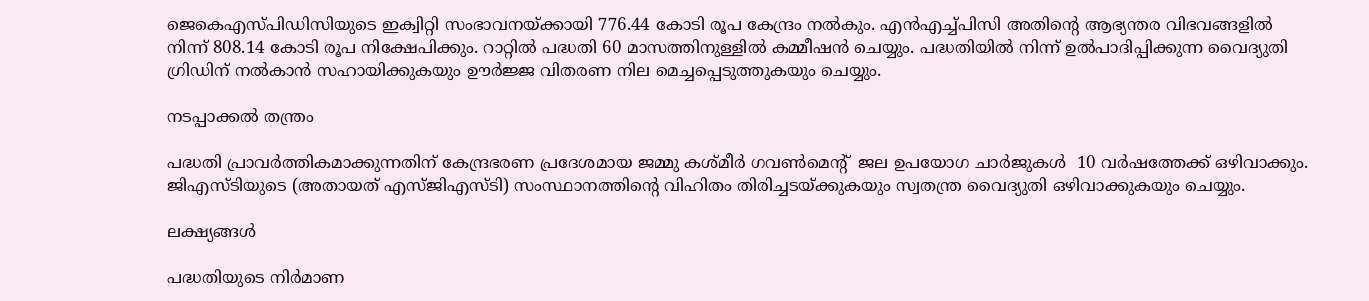ജെകെഎസ്പിഡിസിയുടെ ഇക്വിറ്റി സംഭാവനയ്ക്കായി 776.44 കോടി രൂപ കേന്ദ്രം നൽകും. എൻ‌എച്ച്‌പി‌സി അതിന്റെ ആഭ്യന്തര വിഭവങ്ങളിൽ നിന്ന് 808.14 കോടി രൂപ നിക്ഷേപിക്കും. റാറ്റിൽ പദ്ധതി 60 മാസത്തിനുള്ളിൽ കമ്മീഷൻ ചെയ്യും. പദ്ധതിയിൽ നിന്ന് ഉൽ‌പാദിപ്പിക്കുന്ന വൈദ്യുതി ഗ്രിഡിന് നൽകാൻ സഹായിക്കുകയും ഊർജ്ജ വിതരണ നില മെച്ചപ്പെടുത്തുകയും ചെയ്യും.

നടപ്പാക്കൽ തന്ത്രം

പദ്ധതി പ്രാവർത്തികമാക്കുന്നതിന് കേന്ദ്രഭരണ പ്രദേശമായ ജമ്മു കശ്മീർ ഗവൺമെന്റ്  ജല ഉപയോഗ ചാർജുകൾ  10 വർഷത്തേക്ക് ഒഴിവാക്കും. ജിഎസ്ടിയുടെ (അതായത് എസ്ജിഎസ്ടി) സംസ്ഥാനത്തിന്റെ വിഹിതം തിരിച്ചടയ്ക്കുകയും സ്വതന്ത്ര വൈദ്യുതി ഒഴിവാക്കുകയും ചെയ്യും.

ലക്ഷ്യങ്ങൾ

പദ്ധതിയുടെ നിർമാണ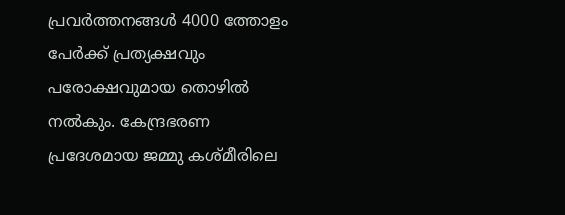പ്രവർത്തനങ്ങൾ 4000 ത്തോളം പേർക്ക് പ്രത്യക്ഷവും പരോക്ഷവുമായ തൊഴിൽ നൽകും. കേന്ദ്രഭരണ പ്രദേശമായ ജമ്മു കശ്മീരിലെ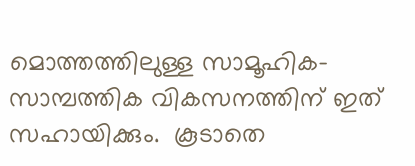മൊത്തത്തിലുള്ള സാമൂഹിക-സാമ്പത്തിക വികസനത്തിന് ഇത് സഹായിക്കും.  കൂടാതെ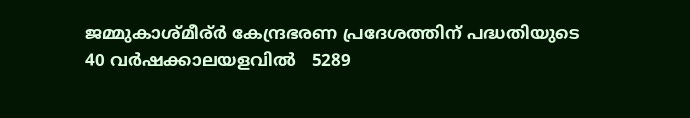ജമ്മുകാശ്മീര്ർ കേന്ദ്രഭരണ പ്രദേശത്തിന് പദ്ധതിയുടെ 40 വർഷക്കാലയളവിൽ   5289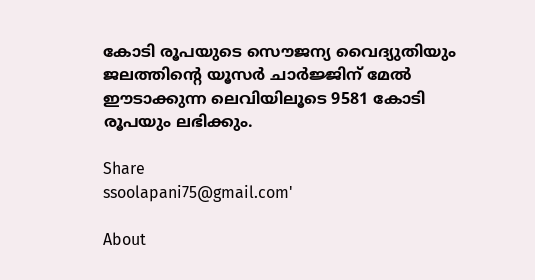കോടി രൂപയുടെ സൌജന്യ വൈദ്യുതിയും ജലത്തിന്റെ യൂസർ ചാർജ്ജിന് മേൽ ഈടാക്കുന്ന ലെവിയിലൂടെ 9581 കോടി രൂപയും ലഭിക്കും.

Share
ssoolapani75@gmail.com'

About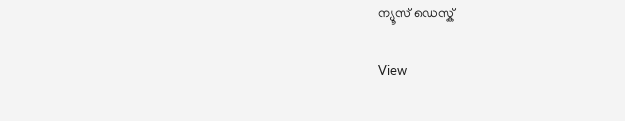ന്യൂസ് ഡെസ്ക്

View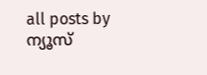all posts by ന്യൂസ്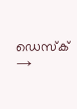ഡെസ്ക് →